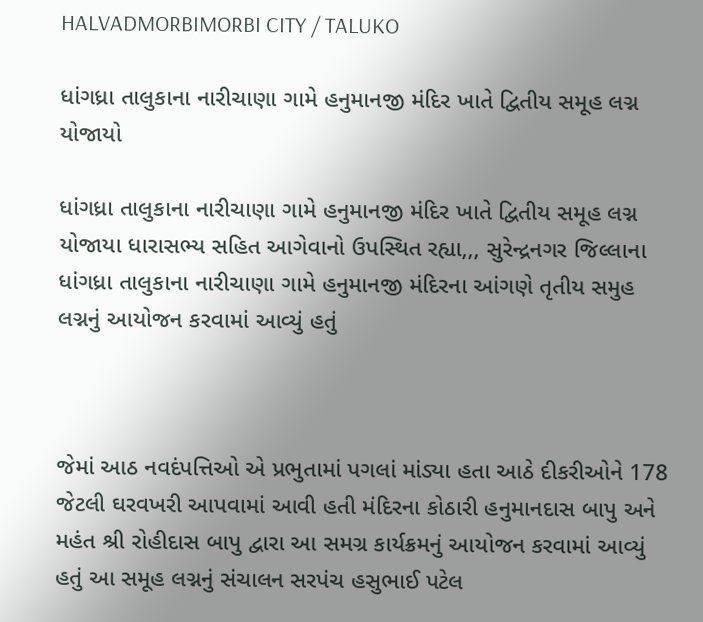HALVADMORBIMORBI CITY / TALUKO

ધાંગધ્રા તાલુકાના નારીચાણા ગામે હનુમાનજી મંદિર ખાતે દ્વિતીય સમૂહ લગ્ન યોજાયો

ધાંગધ્રા તાલુકાના નારીચાણા ગામે હનુમાનજી મંદિર ખાતે દ્વિતીય સમૂહ લગ્ન યોજાયા ધારાસભ્ય સહિત આગેવાનો ઉપસ્થિત રહ્યા,,, સુરેન્દ્રનગર જિલ્લાના ધાંગધ્રા તાલુકાના નારીચાણા ગામે હનુમાનજી મંદિરના આંગણે તૃતીય સમુહ લગ્નનું આયોજન કરવામાં આવ્યું હતું



જેમાં આઠ નવદંપત્તિઓ એ પ્રભુતામાં પગલાં માંડ્યા હતા આઠે દીકરીઓને 178 જેટલી ઘરવખરી આપવામાં આવી હતી મંદિરના કોઠારી હનુમાનદાસ બાપુ અને મહંત શ્રી રોહીદાસ બાપુ દ્વારા આ સમગ્ર કાર્યક્રમનું આયોજન કરવામાં આવ્યું હતું આ સમૂહ લગ્નનું સંચાલન સરપંચ હસુભાઈ પટેલ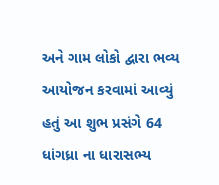અને ગામ લોકો દ્વારા ભવ્ય આયોજન કરવામાં આવ્યું હતું આ શુભ પ્રસંગે 64 ધાંગધ્રા ના ધારાસભ્ય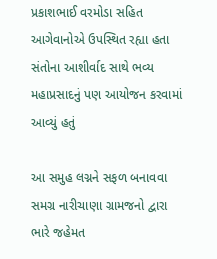પ્રકાશભાઈ વરમોડા સહિત આગેવાનોએ ઉપસ્થિત રહ્યા હતા સંતોના આશીર્વાદ સાથે ભવ્ય મહાપ્રસાદનું પણ આયોજન કરવામાં આવ્યું હતું

આ સમુહ લગ્નને સફળ બનાવવા સમગ્ર નારીચાણા ગ્રામજનો દ્વારા ભારે જહેમત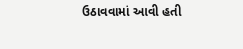ઉઠાવવામાં આવી હતી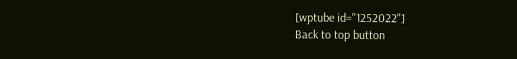[wptube id="1252022"]
Back to top button